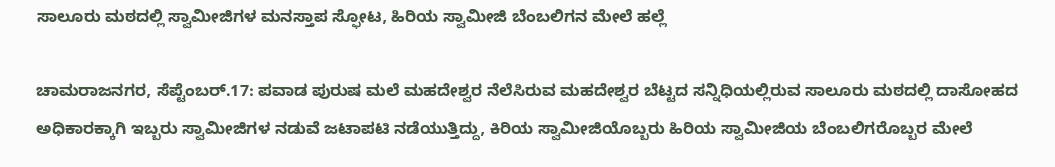ಸಾಲೂರು ಮಠದಲ್ಲಿ ಸ್ವಾಮೀಜಿಗಳ ಮನಸ್ತಾಪ ಸ್ಫೋಟ, ಹಿರಿಯ ಸ್ವಾಮೀಜಿ ಬೆಂಬಲಿಗನ ಮೇಲೆ ಹಲ್ಲೆ

ಚಾಮರಾಜನಗರ, ಸೆಪ್ಟೆಂಬರ್.17: ಪವಾಡ ಪುರುಷ ಮಲೆ ಮಹದೇಶ್ವರ ನೆಲೆಸಿರುವ ಮಹದೇಶ್ವರ ಬೆಟ್ಟದ ಸನ್ನಿಧಿಯಲ್ಲಿರುವ ಸಾಲೂರು ಮಠದಲ್ಲಿ ದಾಸೋಹದ ಅಧಿಕಾರಕ್ಕಾಗಿ ಇಬ್ಬರು ಸ್ವಾಮೀಜಿಗಳ ನಡುವೆ ಜಟಾಪಟಿ ನಡೆಯುತ್ತಿದ್ದು, ಕಿರಿಯ ಸ್ವಾಮೀಜಿಯೊಬ್ಬರು ಹಿರಿಯ ಸ್ವಾಮೀಜಿಯ ಬೆಂಬಲಿಗರೊಬ್ಬರ ಮೇಲೆ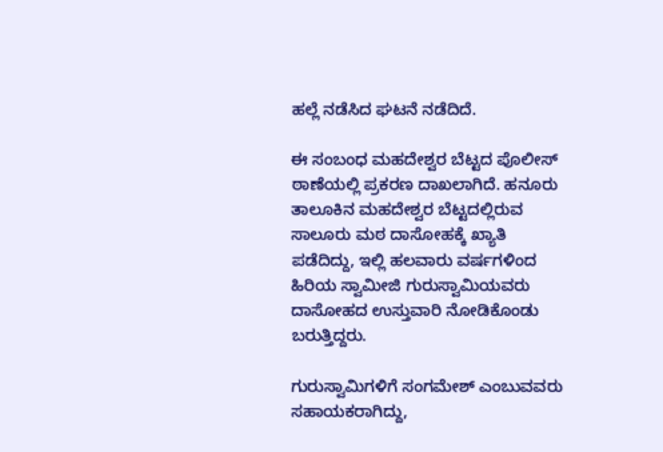ಹಲ್ಲೆ ನಡೆಸಿದ ಘಟನೆ ನಡೆದಿದೆ.

ಈ ಸಂಬಂಧ ಮಹದೇಶ್ವರ ಬೆಟ್ಟದ ಪೊಲೀಸ್ ಠಾಣೆಯಲ್ಲಿ ಪ್ರಕರಣ ದಾಖಲಾಗಿದೆ. ಹನೂರು ತಾಲೂಕಿನ ಮಹದೇಶ್ವರ ಬೆಟ್ಟದಲ್ಲಿರುವ ಸಾಲೂರು ಮಠ ದಾಸೋಹಕ್ಕೆ ಖ್ಯಾತಿ ಪಡೆದಿದ್ದು, ಇಲ್ಲಿ ಹಲವಾರು ವರ್ಷಗಳಿಂದ ಹಿರಿಯ ಸ್ವಾಮೀಜಿ ಗುರುಸ್ವಾಮಿಯವರು ದಾಸೋಹದ ಉಸ್ತುವಾರಿ ನೋಡಿಕೊಂಡು ಬರುತ್ತಿದ್ದರು.

ಗುರುಸ್ವಾಮಿಗಳಿಗೆ ಸಂಗಮೇಶ್ ಎಂಬುವವರು ಸಹಾಯಕರಾಗಿದ್ದು,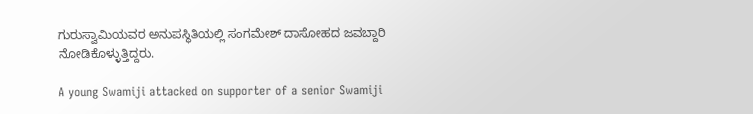ಗುರುಸ್ವಾಮಿಯವರ ಅನುಪಸ್ಥಿತಿಯಲ್ಲಿ ಸಂಗಮೇಶ್ ದಾಸೋಹದ ಜವಬ್ದಾರಿ ನೋಡಿಕೊಳ್ಳುತ್ತಿದ್ದರು.

A young Swamiji attacked on supporter of a senior Swamiji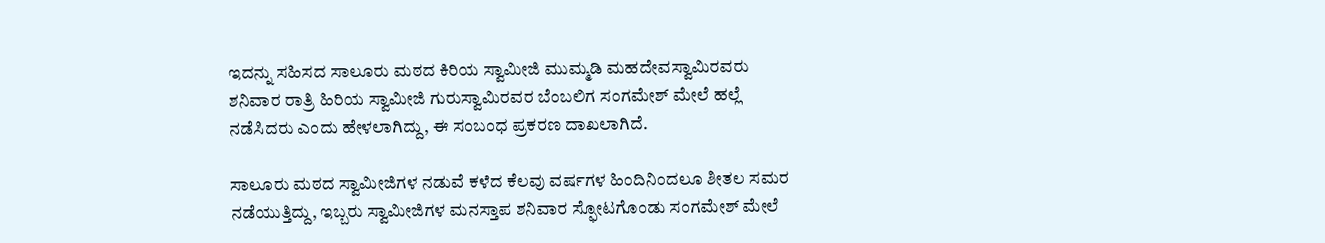ಇದನ್ನು ಸಹಿಸದ ಸಾಲೂರು ಮಠದ ಕಿರಿಯ ಸ್ವಾಮೀಜಿ ಮುಮ್ಮಡಿ ಮಹದೇವಸ್ವಾಮಿರವರು ಶನಿವಾರ ರಾತ್ರಿ ಹಿರಿಯ ಸ್ವಾಮೀಜಿ ಗುರುಸ್ವಾಮಿರವರ ಬೆಂಬಲಿಗ ಸಂಗಮೇಶ್ ಮೇಲೆ ಹಲ್ಲೆ ನಡೆಸಿದರು ಎಂದು ಹೇಳಲಾಗಿದ್ದು, ಈ ಸಂಬಂಧ ಪ್ರಕರಣ ದಾಖಲಾಗಿದೆ.

ಸಾಲೂರು ಮಠದ ಸ್ವಾಮೀಜಿಗಳ ನಡುವೆ ಕಳೆದ ಕೆಲವು ವರ್ಷಗಳ ಹಿಂದಿನಿಂದಲೂ ಶೀತಲ ಸಮರ ನಡೆಯುತ್ತಿದ್ದು, ಇಬ್ಬರು ಸ್ವಾಮೀಜಿಗಳ ಮನಸ್ತಾಪ ಶನಿವಾರ ಸ್ಫೋಟಗೊಂಡು ಸಂಗಮೇಶ್ ಮೇಲೆ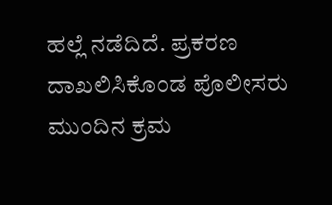ಹಲ್ಲೆ ನಡೆದಿದೆ. ಪ್ರಕರಣ ದಾಖಲಿಸಿಕೊಂಡ ಪೊಲೀಸರು ಮುಂದಿನ ಕ್ರಮ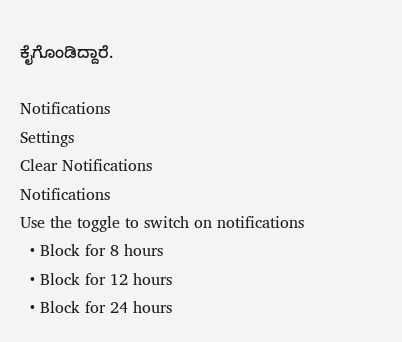ಕೈಗೊಂಡಿದ್ದಾರೆ.

Notifications
Settings
Clear Notifications
Notifications
Use the toggle to switch on notifications
  • Block for 8 hours
  • Block for 12 hours
  • Block for 24 hours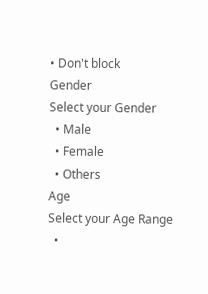• Don't block
Gender
Select your Gender
  • Male
  • Female
  • Others
Age
Select your Age Range
  •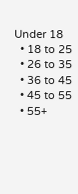Under 18
  • 18 to 25
  • 26 to 35
  • 36 to 45
  • 45 to 55
  • 55+